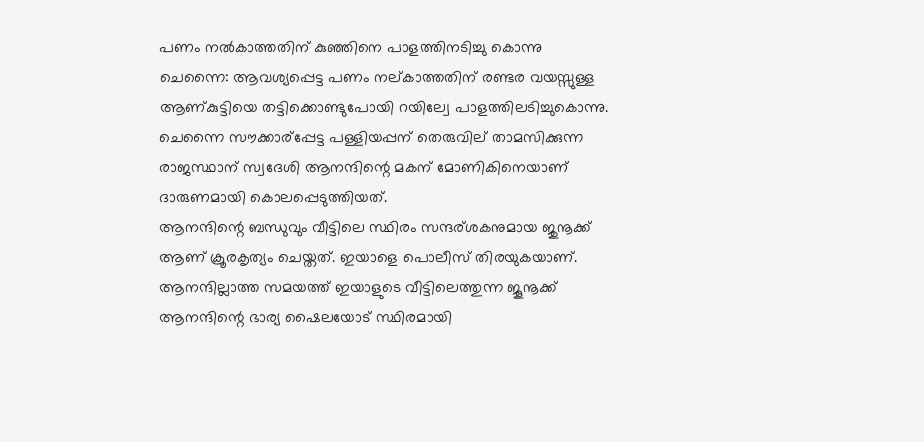പണം നല്‍കാത്തതിന്‌ കുഞ്ഞിനെ പാളത്തിനടിച്ചു കൊന്നു
ചെന്നൈ: ആവശ്യപ്പെട്ട പണം നല്കാത്തതിന് രണ്ടര വയസ്സുള്ള ആണ്കുട്ടിയെ തട്ടിക്കൊണ്ടുപോയി റയില്വേ പാളത്തിലടിച്ചുകൊന്നു. ചെന്നൈ സൗക്കാര്പ്പേട്ട പള്ളിയപ്പന് തെരുവില് താമസിക്കുന്ന രാജസ്ഥാന് സ്വദേശി ആനന്ദിന്റെ മകന് മോണികിനെയാണ് ദാരുണമായി കൊലപ്പെടുത്തിയത്.
ആനന്ദിന്റെ ബന്ധുവും വീട്ടിലെ സ്ഥിരം സന്ദര്ശകനുമായ ജുനൂക്ക് ആണ് ക്രൂരകൃത്യം ചെയ്തത്. ഇയാളെ പൊലീസ് തിരയുകയാണ്. ആനന്ദില്ലാത്ത സമയത്ത് ഇയാളുടെ വീട്ടിലെത്തുന്ന ജൂനൂക്ക് ആനന്ദിന്റെ ഭാര്യ ഷൈലയോട് സ്ഥിരമായി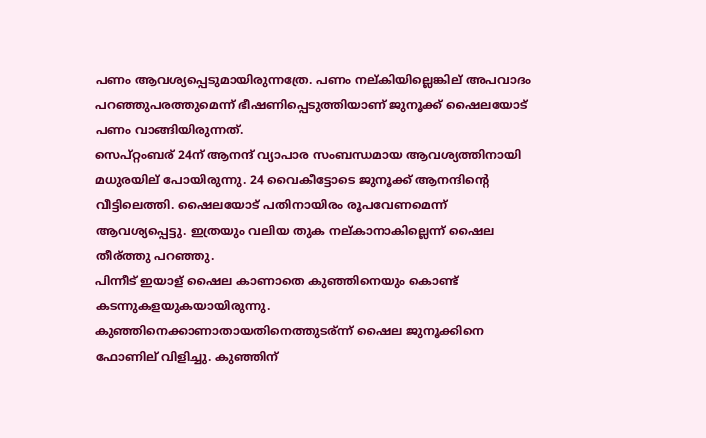പണം ആവശ്യപ്പെടുമായിരുന്നത്രേ. പണം നല്കിയില്ലെങ്കില് അപവാദം പറഞ്ഞുപരത്തുമെന്ന് ഭീഷണിപ്പെടുത്തിയാണ് ജുനൂക്ക് ഷൈലയോട് പണം വാങ്ങിയിരുന്നത്.
സെപ്റ്റംബര് 24ന് ആനന്ദ് വ്യാപാര സംബന്ധമായ ആവശ്യത്തിനായി മധുരയില് പോയിരുന്നു. 24 വൈകീട്ടോടെ ജുനൂക്ക് ആനന്ദിന്റെ വീട്ടിലെത്തി. ഷൈലയോട് പതിനായിരം രൂപവേണമെന്ന് ആവശ്യപ്പെട്ടു. ഇത്രയും വലിയ തുക നല്കാനാകില്ലെന്ന് ഷൈല തീര്ത്തു പറഞ്ഞു.
പിന്നീട് ഇയാള് ഷൈല കാണാതെ കുഞ്ഞിനെയും കൊണ്ട് കടന്നുകളയുകയായിരുന്നു. കുഞ്ഞിനെക്കാണാതായതിനെത്തുടര്ന്ന് ഷൈല ജുനൂക്കിനെ ഫോണില് വിളിച്ചു. കുഞ്ഞിന്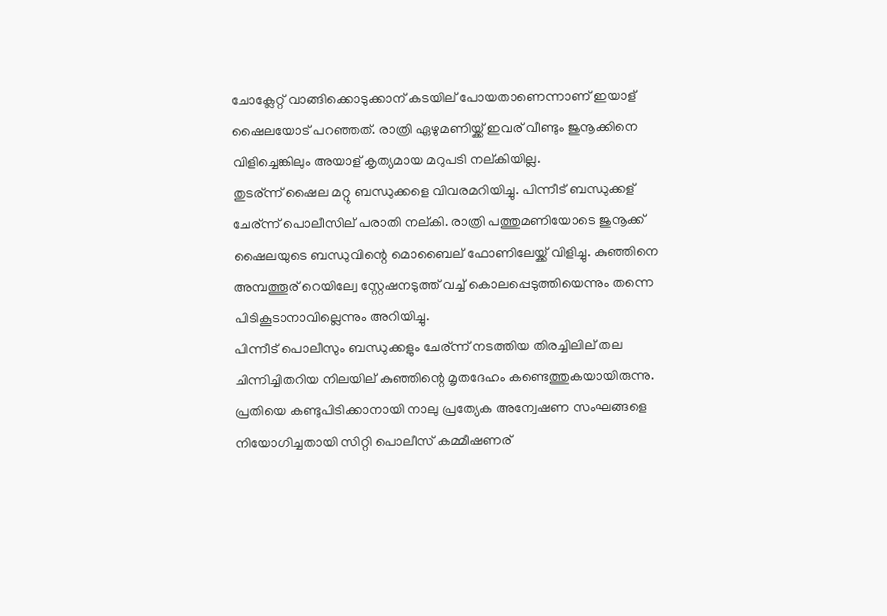ചോക്ലേറ്റ് വാങ്ങിക്കൊടുക്കാന് കടയില് പോയതാണെന്നാണ് ഇയാള് ഷൈലയോട് പറഞ്ഞത്. രാത്രി ഏഴുമണിയ്ക്ക് ഇവര് വീണ്ടും ജുനൂക്കിനെ വിളിച്ചെങ്കിലും അയാള് കൃത്യമായ മറുപടി നല്കിയില്ല.
തുടര്ന്ന് ഷൈല മറ്റു ബന്ധുക്കളെ വിവരമറിയിച്ചു. പിന്നീട് ബന്ധുക്കള് ചേര്ന്ന് പൊലീസില് പരാതി നല്കി. രാത്രി പത്തുമണിയോടെ ജുനൂക്ക് ഷൈലയുടെ ബന്ധുവിന്റെ മൊബൈല് ഫോണിലേയ്ക്ക് വിളിച്ചു. കുഞ്ഞിനെ അമ്പത്തൂര് റെയില്വേ സ്റ്റേഷനടുത്ത് വച്ച് കൊലപ്പെടുത്തിയെന്നും തന്നെ പിടികൂടാനാവില്ലെന്നും അറിയിച്ചു.
പിന്നീട് പൊലീസും ബന്ധുക്കളും ചേര്ന്ന് നടത്തിയ തിരച്ചിലില് തല ചിന്നിച്ചിതറിയ നിലയില് കുഞ്ഞിന്റെ മൃതദേഹം കണ്ടെത്തുകയായിരുന്നു. പ്രതിയെ കണ്ടുപിടിക്കാനായി നാലു പ്രത്യേക അന്വേഷണ സംഘങ്ങളെ നിയോഗിച്ചതായി സിറ്റി പൊലീസ് കമ്മീഷണര്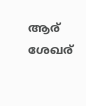ആര് ശേഖര്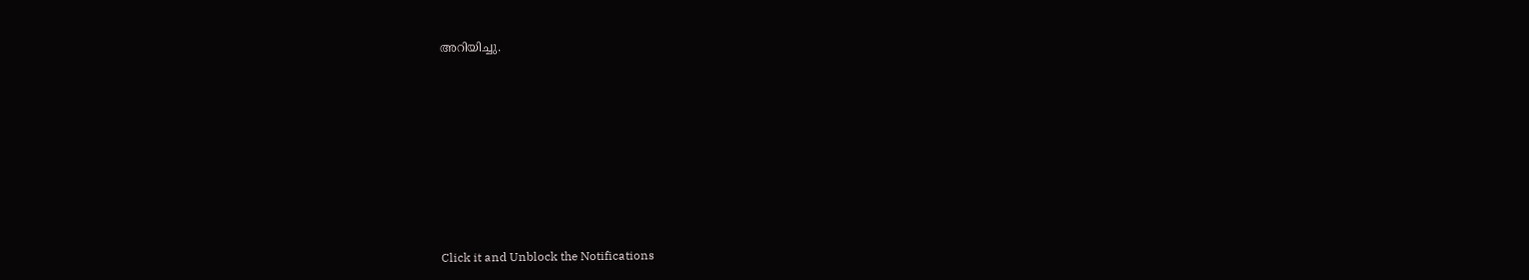അറിയിച്ചു.












Click it and Unblock the Notifications